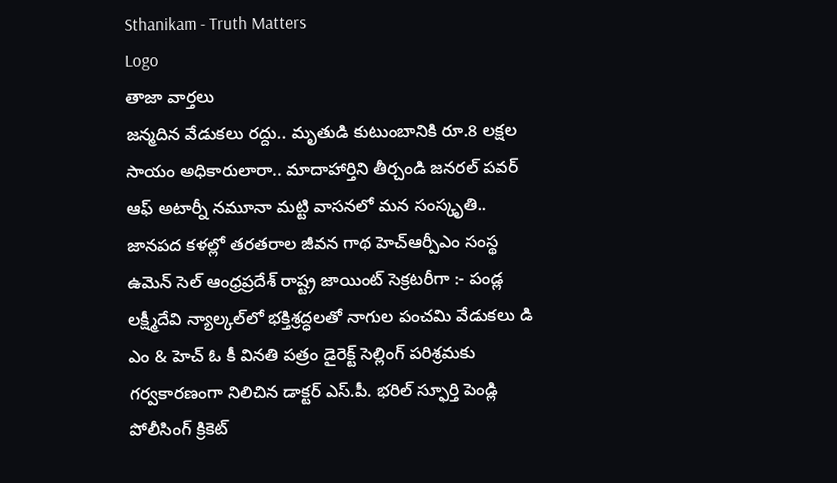Sthanikam - Truth Matters
Logo
తాజా వార్తలు
జన్మదిన వేడుకలు రద్దు.. మృతుడి కుటుంబానికి రూ.8 లక్షల సాయం అధికారులారా.. మాదాహార్తిని తీర్చండి జనరల్ పవర్ ఆఫ్ అటార్నీ నమూనా మట్టి వాసనలో మన సంస్కృతి.. జానపద కళల్లో తరతరాల జీవన గాథ హెచ్ఆర్పీఎం సంస్థ ఉమెన్ సెల్ ఆంధ్రప్రదేశ్ రాష్ట్ర జాయింట్ సెక్రటరీగా :- పండ్ల లక్ష్మీదేవి న్యాల్కల్‌లో భక్తిశ్రద్ధలతో నాగుల పంచమి వేడుకలు డి ఎం & హెచ్ ఓ కీ వినతి పత్రం డైరెక్ట్ సెల్లింగ్ పరిశ్రమకు గర్వకారణంగా నిలిచిన డాక్టర్ ఎస్.పీ. భరిల్ స్ఫూర్తి పెండ్లి పోలీసింగ్ క్రికెట్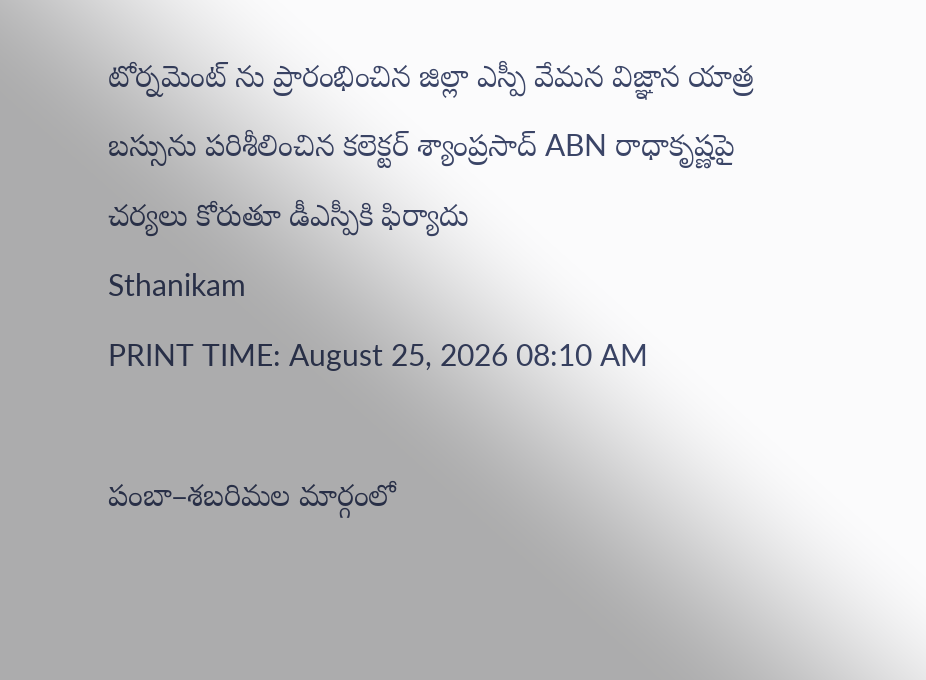టోర్నమెంట్ ను ప్రారంభించిన జిల్లా ఎస్పీ వేమన విజ్ఞాన యాత్ర బస్సును పరిశీలించిన కలెక్టర్ శ్యాంప్రసాద్ ABN రాధాకృష్ణపై చర్యలు కోరుతూ డీఎస్పీకి ఫిర్యాదు
Sthanikam
PRINT TIME: August 25, 2026 08:10 AM

పంబా–శబరిమల మార్గంలో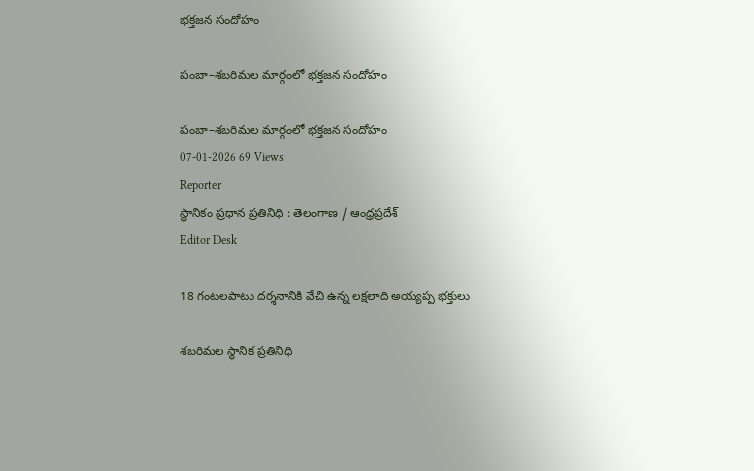భక్తజన సందోహం

పంబా–శబరిమల మార్గంలో భక్తజన సందోహం

పంబా–శబరిమల మార్గంలో భక్తజన సందోహం
07-01-2026 69 Views
Reporter
స్థానికం ప్రధాన ప్రతినిధి : తెలంగాణ / ఆంధ్రప్రదేశ్
Editor Desk

18 గంటలపాటు దర్శనానికి వేచి ఉన్న లక్షలాది అయ్యప్ప భక్తులు

శబరిమల స్థానిక ప్రతినిధి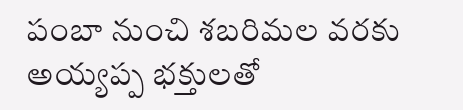పంబా నుంచి శబరిమల వరకు అయ్యప్ప భక్తులతో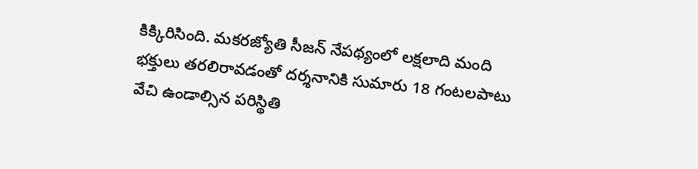కిక్కిరిసింది. మకరజ్యోతి సీజన్ నేపథ్యంలో లక్షలాది మంది భక్తులు తరలిరావడంతో దర్శనానికి సుమారు 18 గంటలపాటు వేచి ఉండాల్సిన పరిస్థితి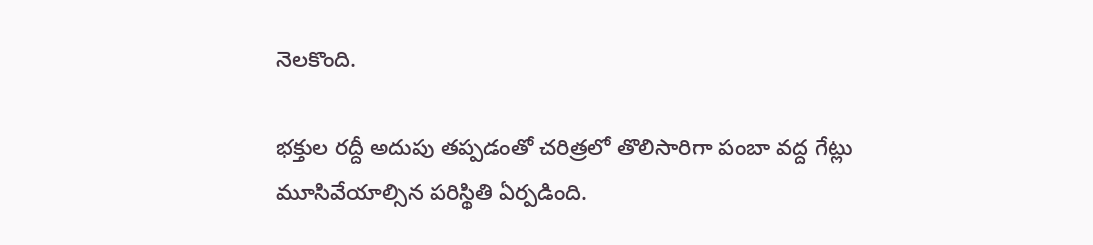నెలకొంది.

భక్తుల రద్దీ అదుపు తప్పడంతో చరిత్రలో తొలిసారిగా పంబా వద్ద గేట్లు మూసివేయాల్సిన పరిస్థితి ఏర్పడింది.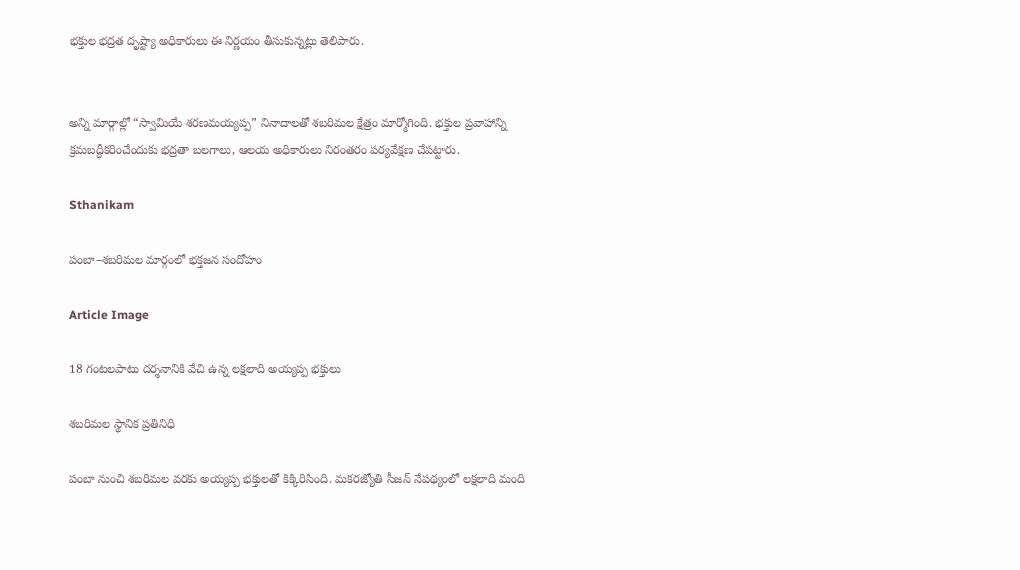భక్తుల భద్రత దృష్ట్యా అధికారులు ఈ నిర్ణయం తీసుకున్నట్లు తెలిపారు.


అన్ని మార్గాల్లో “స్వామియే శరణమయ్యప్ప” నినాదాలతో శబరిమల క్షేత్రం మార్మోగింది. భక్తుల ప్రవాహాన్ని క్రమబద్ధీకరించేందుకు భద్రతా బలగాలు, ఆలయ అధికారులు నిరంతరం పర్యవేక్షణ చేపట్టారు.

Sthanikam

పంబా–శబరిమల మార్గంలో భక్తజన సందోహం

Article Image

18 గంటలపాటు దర్శనానికి వేచి ఉన్న లక్షలాది అయ్యప్ప భక్తులు

శబరిమల స్థానిక ప్రతినిధి

పంబా నుంచి శబరిమల వరకు అయ్యప్ప భక్తులతో కిక్కిరిసింది. మకరజ్యోతి సీజన్ నేపథ్యంలో లక్షలాది మంది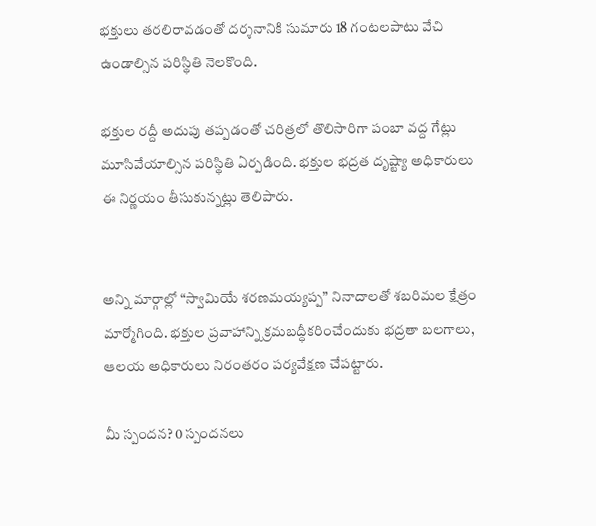భక్తులు తరలిరావడంతో దర్శనానికి సుమారు 18 గంటలపాటు వేచి ఉండాల్సిన పరిస్థితి నెలకొంది.

భక్తుల రద్దీ అదుపు తప్పడంతో చరిత్రలో తొలిసారిగా పంబా వద్ద గేట్లు మూసివేయాల్సిన పరిస్థితి ఏర్పడింది. భక్తుల భద్రత దృష్ట్యా అధికారులు ఈ నిర్ణయం తీసుకున్నట్లు తెలిపారు.


అన్ని మార్గాల్లో “స్వామియే శరణమయ్యప్ప” నినాదాలతో శబరిమల క్షేత్రం మార్మోగింది. భక్తుల ప్రవాహాన్ని క్రమబద్ధీకరించేందుకు భద్రతా బలగాలు, ఆలయ అధికారులు నిరంతరం పర్యవేక్షణ చేపట్టారు.

మీ స్పందన? 0 స్పందనలు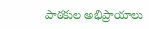పాఠకుల అభిప్రాయాలు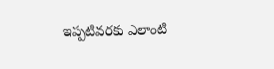ఇప్పటివరకు ఎలాంటి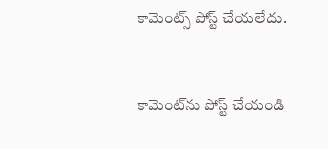కామెంట్స్ పోస్ట్ చేయలేదు.


కామెంట్‌ను పోస్ట్ చేయండి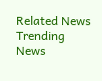Related News
Trending News